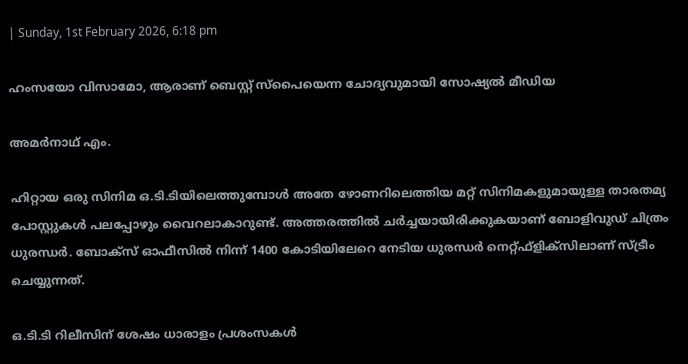| Sunday, 1st February 2026, 6:18 pm

ഹംസയോ വിസാമോ, ആരാണ് ബെസ്റ്റ് സ്‌പൈയെന്ന ചോദ്യവുമായി സോഷ്യല്‍ മീഡിയ

അമര്‍നാഥ് എം.

ഹിറ്റായ ഒരു സിനിമ ഒ.ടി.ടിയിലെത്തുമ്പോള്‍ അതേ ഴോണറിലെത്തിയ മറ്റ് സിനിമകളുമായുള്ള താരതമ്യ പോസ്റ്റുകള്‍ പലപ്പോഴും വൈറലാകാറുണ്ട്. അത്തരത്തില്‍ ചര്‍ച്ചയായിരിക്കുകയാണ് ബോളിവുഡ് ചിത്രം ധുരന്ധര്‍. ബോക്‌സ് ഓഫീസില്‍ നിന്ന് 1400 കോടിയിലേറെ നേടിയ ധുരന്ധര്‍ നെറ്റ്ഫ്‌ളിക്‌സിലാണ് സ്ട്രീം ചെയ്യുന്നത്.

ഒ.ടി.ടി റിലീസിന് ശേഷം ധാരാളം പ്രശംസകള്‍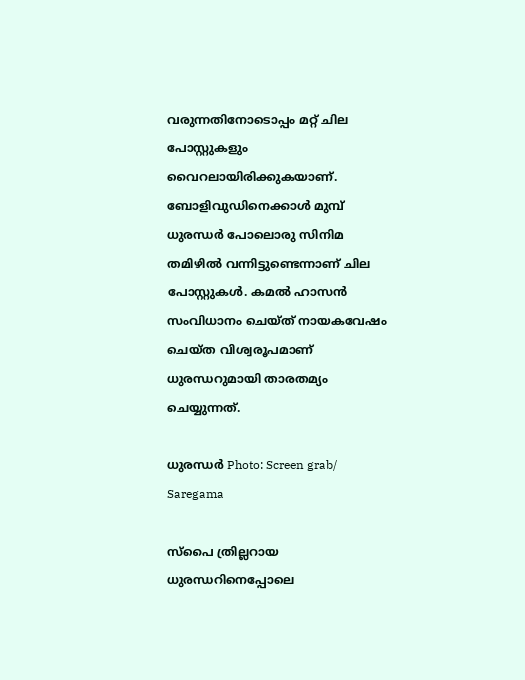വരുന്നതിനോടൊപ്പം മറ്റ് ചില പോസ്റ്റുകളും വൈറലായിരിക്കുകയാണ്. ബോളിവുഡിനെക്കാള്‍ മുമ്പ് ധുരന്ധര്‍ പോലൊരു സിനിമ തമിഴില്‍ വന്നിട്ടുണ്ടെന്നാണ് ചില പോസ്റ്റുകള്‍. കമല്‍ ഹാസന്‍ സംവിധാനം ചെയ്ത് നായകവേഷം ചെയ്ത വിശ്വരൂപമാണ് ധുരന്ധറുമായി താരതമ്യം ചെയ്യുന്നത്.

ധുരന്ധര്‍ Photo: Screen grab/ Saregama

സ്‌പൈ ത്രില്ലറായ ധുരന്ധറിനെപ്പോലെ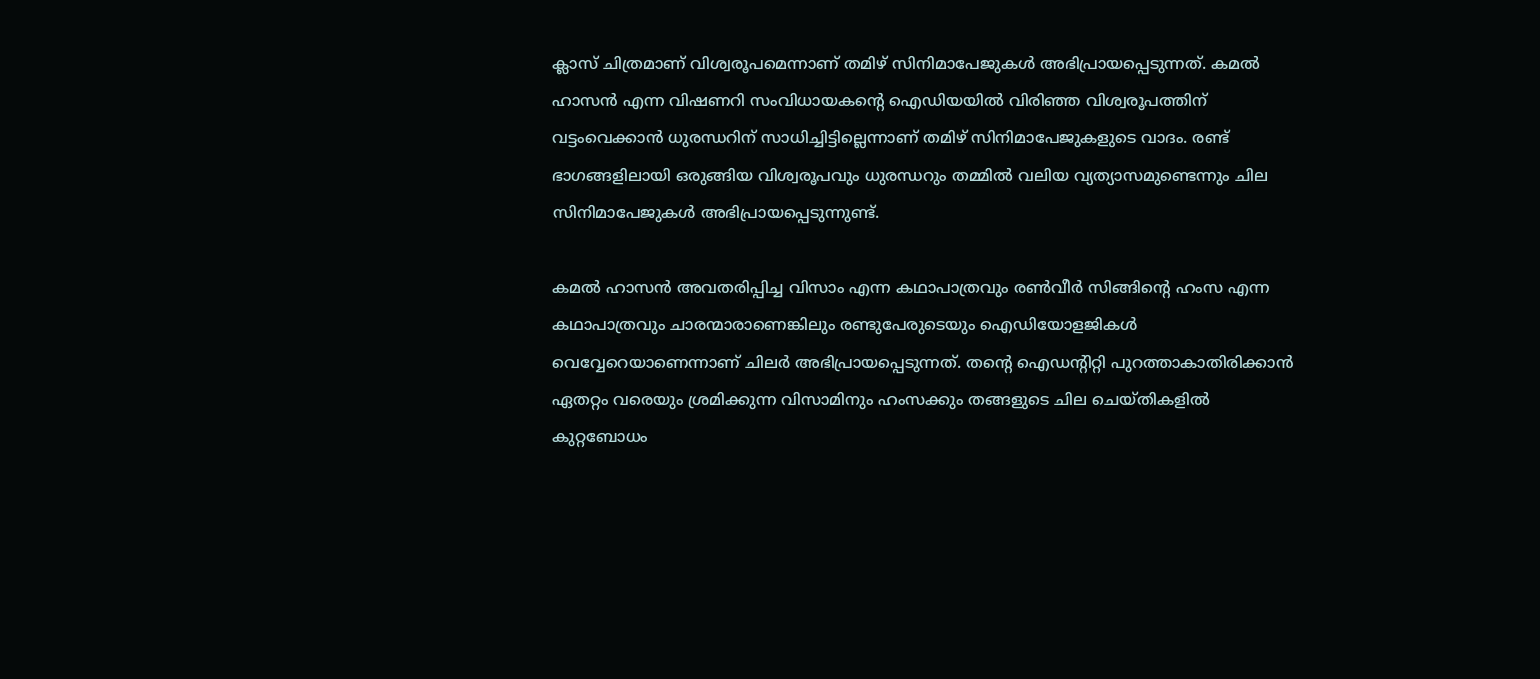ക്ലാസ് ചിത്രമാണ് വിശ്വരൂപമെന്നാണ് തമിഴ് സിനിമാപേജുകള്‍ അഭിപ്രായപ്പെടുന്നത്. കമല്‍ ഹാസന്‍ എന്ന വിഷണറി സംവിധായകന്റെ ഐഡിയയില്‍ വിരിഞ്ഞ വിശ്വരൂപത്തിന് വട്ടംവെക്കാന്‍ ധുരന്ധറിന് സാധിച്ചിട്ടില്ലെന്നാണ് തമിഴ് സിനിമാപേജുകളുടെ വാദം. രണ്ട് ഭാഗങ്ങളിലായി ഒരുങ്ങിയ വിശ്വരൂപവും ധുരന്ധറും തമ്മില്‍ വലിയ വ്യത്യാസമുണ്ടെന്നും ചില സിനിമാപേജുകള്‍ അഭിപ്രായപ്പെടുന്നുണ്ട്.

കമല്‍ ഹാസന്‍ അവതരിപ്പിച്ച വിസാം എന്ന കഥാപാത്രവും രണ്‍വീര്‍ സിങ്ങിന്റെ ഹംസ എന്ന കഥാപാത്രവും ചാരന്മാരാണെങ്കിലും രണ്ടുപേരുടെയും ഐഡിയോളജികള്‍ വെവ്വേറെയാണെന്നാണ് ചിലര്‍ അഭിപ്രായപ്പെടുന്നത്. തന്റെ ഐഡന്റിറ്റി പുറത്താകാതിരിക്കാന്‍ ഏതറ്റം വരെയും ശ്രമിക്കുന്ന വിസാമിനും ഹംസക്കും തങ്ങളുടെ ചില ചെയ്തികളില്‍ കുറ്റബോധം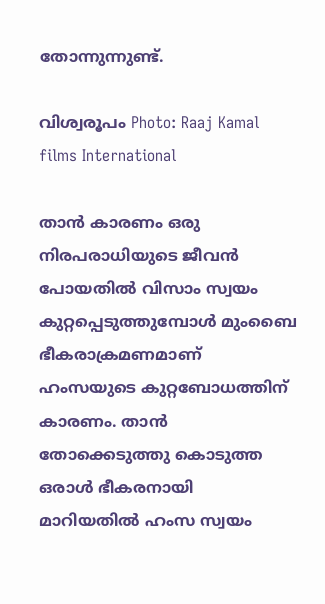തോന്നുന്നുണ്ട്.

വിശ്വരൂപം Photo: Raaj Kamal films International

താന്‍ കാരണം ഒരു നിരപരാധിയുടെ ജീവന്‍ പോയതില്‍ വിസാം സ്വയം കുറ്റപ്പെടുത്തുമ്പോള്‍ മുംബൈ ഭീകരാക്രമണമാണ് ഹംസയുടെ കുറ്റബോധത്തിന് കാരണം. താന്‍ തോക്കെടുത്തു കൊടുത്ത ഒരാള്‍ ഭീകരനായി മാറിയതില്‍ ഹംസ സ്വയം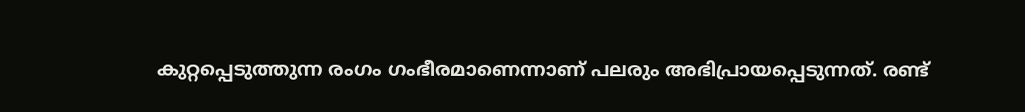കുറ്റപ്പെടുത്തുന്ന രംഗം ഗംഭീരമാണെന്നാണ് പലരും അഭിപ്രായപ്പെടുന്നത്. രണ്ട്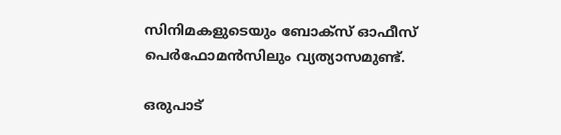സിനിമകളുടെയും ബോക്‌സ് ഓഫീസ് പെര്‍ഫോമന്‍സിലും വ്യത്യാസമുണ്ട്.

ഒരുപാട്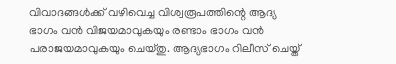വിവാദങ്ങള്‍ക്ക് വഴിവെച്ച വിശ്വരൂപത്തിന്റെ ആദ്യ ഭാഗം വന്‍ വിജയമാവുകയും രണ്ടാം ഭാഗം വന്‍ പരാജയമാവുകയും ചെയ്തു. ആദ്യഭാഗം റിലീസ് ചെയ്ത്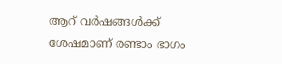ആറ് വര്‍ഷങ്ങള്‍ക്ക് ശേഷമാണ് രണ്ടാം ഭാഗം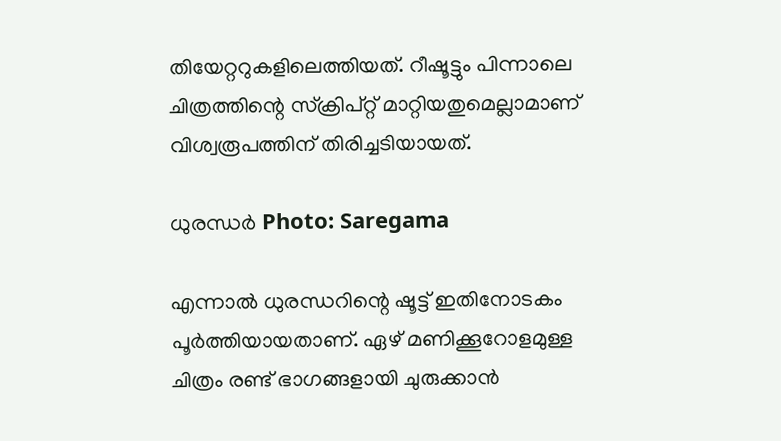തിയേറ്ററുകളിലെത്തിയത്. റീഷൂട്ടും പിന്നാലെ ചിത്രത്തിന്റെ സ്‌ക്രിപ്റ്റ് മാറ്റിയതുമെല്ലാമാണ് വിശ്വരൂപത്തിന് തിരിച്ചടിയായത്.

ധുരന്ധര്‍ Photo: Saregama

എന്നാല്‍ ധുരന്ധറിന്റെ ഷൂട്ട് ഇതിനോടകം പൂര്‍ത്തിയായതാണ്. ഏഴ് മണിക്കൂറോളമുള്ള ചിത്രം രണ്ട് ഭാഗങ്ങളായി ചുരുക്കാന്‍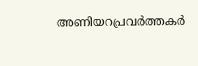അണിയറപ്രവര്‍ത്തകര്‍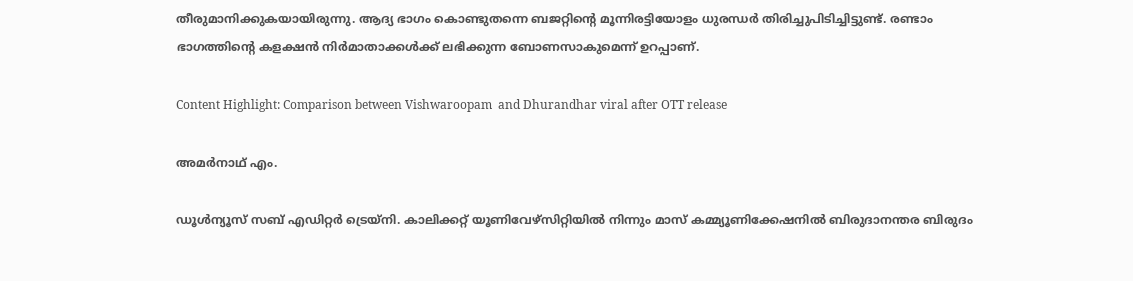തീരുമാനിക്കുകയായിരുന്നു. ആദ്യ ഭാഗം കൊണ്ടുതന്നെ ബജറ്റിന്റെ മൂന്നിരട്ടിയോളം ധുരന്ധര്‍ തിരിച്ചുപിടിച്ചിട്ടുണ്ട്. രണ്ടാം ഭാഗത്തിന്റെ കളക്ഷന്‍ നിര്‍മാതാക്കള്‍ക്ക് ലഭിക്കുന്ന ബോണസാകുമെന്ന് ഉറപ്പാണ്.

Content Highlight: Comparison between Vishwaroopam  and Dhurandhar viral after OTT release

അമര്‍നാഥ് എം.

ഡൂള്‍ന്യൂസ് സബ് എഡിറ്റര്‍ ട്രെയ്‌നി. കാലിക്കറ്റ് യൂണിവേഴ്‌സിറ്റിയില്‍ നിന്നും മാസ് കമ്മ്യൂണിക്കേഷനില്‍ ബിരുദാനന്തര ബിരുദം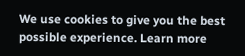We use cookies to give you the best possible experience. Learn more